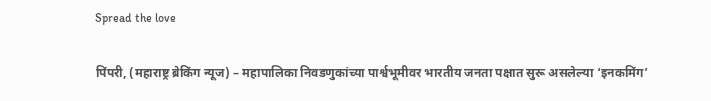Spread the love

पिंपरी, (महाराष्ट्र ब्रेकिंग न्यूज) – महापालिका निवडणुकांच्या पार्श्वभूमीवर भारतीय जनता पक्षात सुरू असलेल्या ‘इनकमिंग’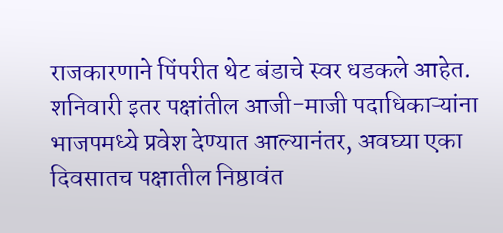राजकारणाने पिंपरीत थेट बंडाचे स्वर धडकले आहेत. शनिवारी इतर पक्षांतील आजी-माजी पदाधिकाऱ्यांना भाजपमध्ये प्रवेश देण्यात आल्यानंतर, अवघ्या एका दिवसातच पक्षातील निष्ठावंत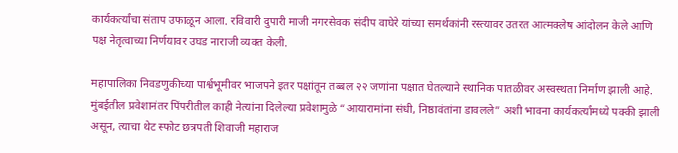कार्यकर्त्यांचा संताप उफाळून आला. रविवारी दुपारी माजी नगरसेवक संदीप वाघेरे यांच्या समर्थकांनी रस्त्यावर उतरत आत्मक्लेष आंदोलन केले आणि पक्ष नेतृत्वाच्या निर्णयावर उघड नाराजी व्यक्त केली.

महापालिका निवडणुकीच्या पार्श्वभूमीवर भाजपने इतर पक्षांतून तब्बल २२ जणांना पक्षात घेतल्याने स्थानिक पातळीवर अस्वस्थता निर्माण झाली आहे. मुंबईतील प्रवेशानंतर पिंपरीतील काही नेत्यांना दिलेल्या प्रवेशामुळे “आयारामांना संधी, निष्ठावंतांना डावलले” अशी भावना कार्यकर्त्यांमध्ये पक्की झाली असून, त्याचा थेट स्फोट छत्रपती शिवाजी महाराज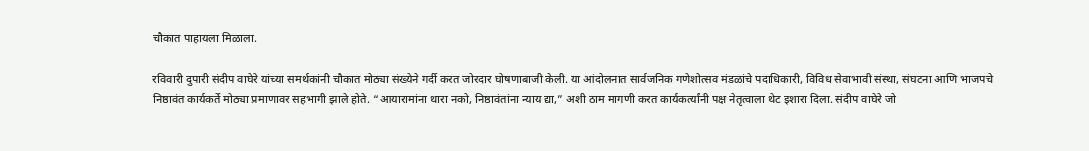चौकात पाहायला मिळाला.

रविवारी दुपारी संदीप वाघेरे यांच्या समर्थकांनी चौकात मोठ्या संख्येने गर्दी करत जोरदार घोषणाबाजी केली. या आंदोलनात सार्वजनिक गणेशोत्सव मंडळांचे पदाधिकारी, विविध सेवाभावी संस्था, संघटना आणि भाजपचे निष्ठावंत कार्यकर्ते मोठ्या प्रमाणावर सहभागी झाले होते. “आयारामांना थारा नको, निष्ठावंतांना न्याय द्या,” अशी ठाम मागणी करत कार्यकर्त्यांनी पक्ष नेतृत्वाला थेट इशारा दिला. संदीप वाघेरे जो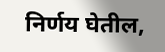निर्णय घेतील,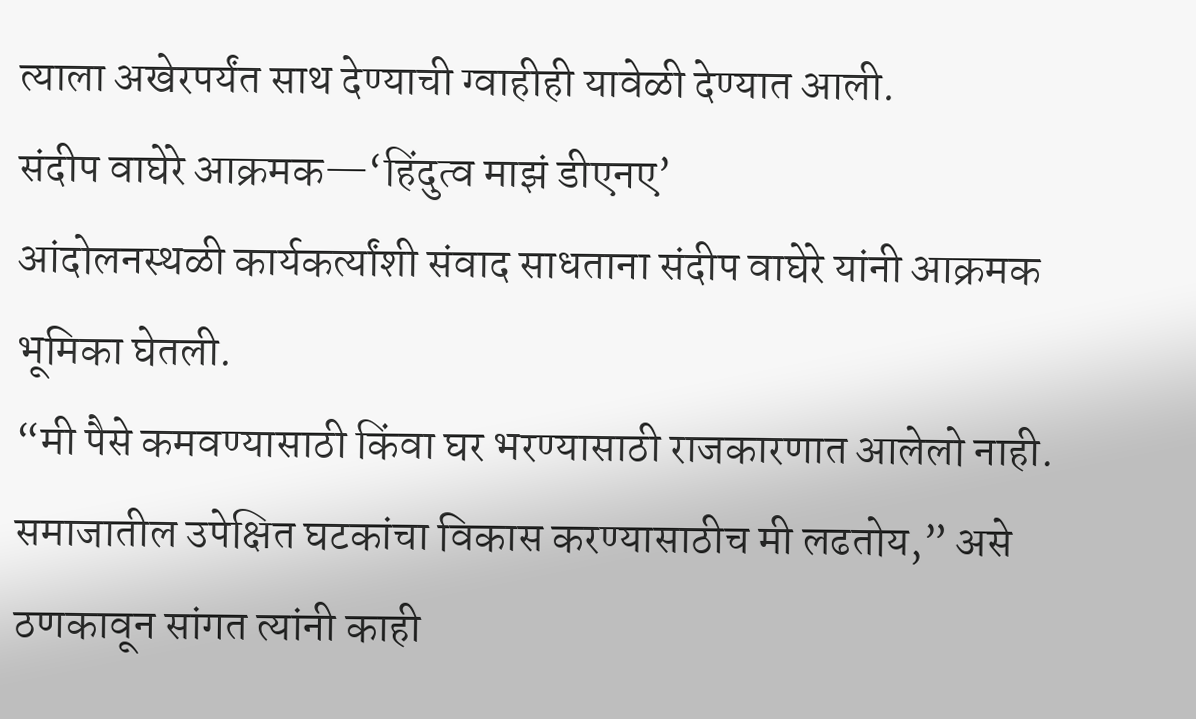त्याला अखेरपर्यंत साथ देण्याची ग्वाहीही यावेळी देण्यात आली.
संदीप वाघेरे आक्रमक—‘हिंदुत्व माझं डीएनए’
आंदोलनस्थळी कार्यकर्त्यांशी संवाद साधताना संदीप वाघेरे यांनी आक्रमक भूमिका घेतली.
“मी पैसे कमवण्यासाठी किंवा घर भरण्यासाठी राजकारणात आलेलो नाही. समाजातील उपेक्षित घटकांचा विकास करण्यासाठीच मी लढतोय,” असे ठणकावून सांगत त्यांनी काही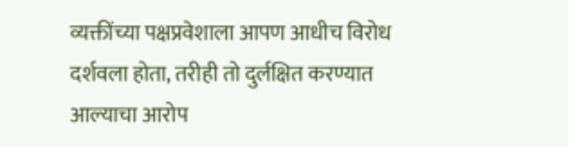व्यक्तींच्या पक्षप्रवेशाला आपण आधीच विरोध दर्शवला होता, तरीही तो दुर्लक्षित करण्यात आल्याचा आरोप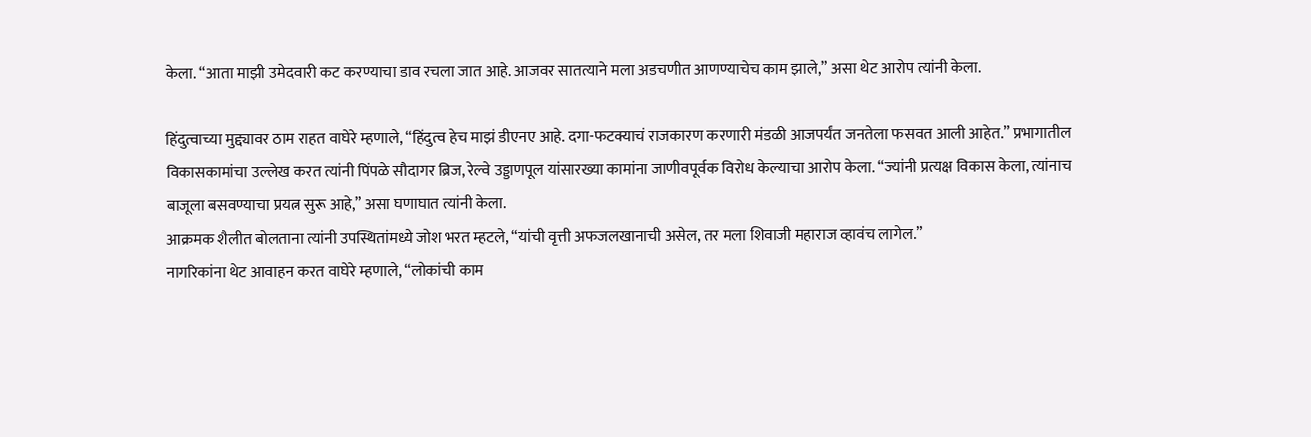केला. “आता माझी उमेदवारी कट करण्याचा डाव रचला जात आहे. आजवर सातत्याने मला अडचणीत आणण्याचेच काम झाले,” असा थेट आरोप त्यांनी केला.

हिंदुत्वाच्या मुद्द्यावर ठाम राहत वाघेरे म्हणाले, “हिंदुत्व हेच माझं डीएनए आहे. दगा-फटक्याचं राजकारण करणारी मंडळी आजपर्यंत जनतेला फसवत आली आहेत.” प्रभागातील विकासकामांचा उल्लेख करत त्यांनी पिंपळे सौदागर ब्रिज, रेल्वे उड्डाणपूल यांसारख्या कामांना जाणीवपूर्वक विरोध केल्याचा आरोप केला. “ज्यांनी प्रत्यक्ष विकास केला, त्यांनाच बाजूला बसवण्याचा प्रयत्न सुरू आहे,” असा घणाघात त्यांनी केला.
आक्रमक शैलीत बोलताना त्यांनी उपस्थितांमध्ये जोश भरत म्हटले, “यांची वृत्ती अफजलखानाची असेल, तर मला शिवाजी महाराज व्हावंच लागेल.”
नागरिकांना थेट आवाहन करत वाघेरे म्हणाले, “लोकांची काम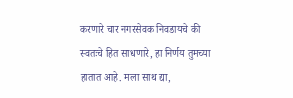करणारे चार नगरसेवक निवडायचे की स्वतःचे हित साधणारे, हा निर्णय तुमच्या हातात आहे. मला साथ द्या,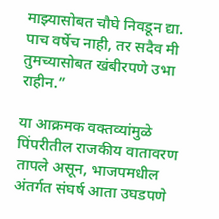माझ्यासोबत चौघे निवडून द्या. पाच वर्षेच नाही, तर सदैव मी तुमच्यासोबत खंबीरपणे उभा राहीन.”

या आक्रमक वक्तव्यांमुळे पिंपरीतील राजकीय वातावरण तापले असून, भाजपमधील अंतर्गत संघर्ष आता उघडपणे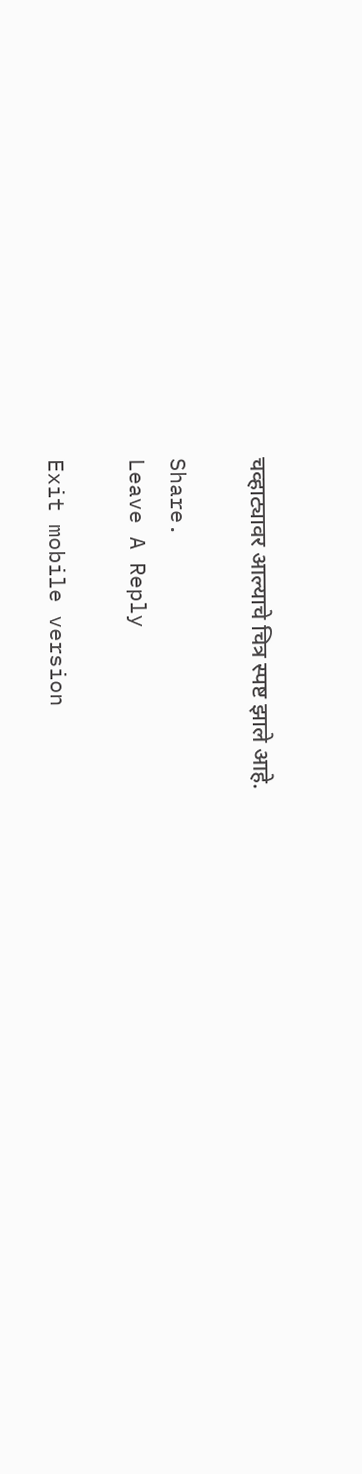चव्हाट्यावर आल्याचे चित्र स्पष्ट झाले आहे.

Share.
Leave A Reply

Exit mobile version